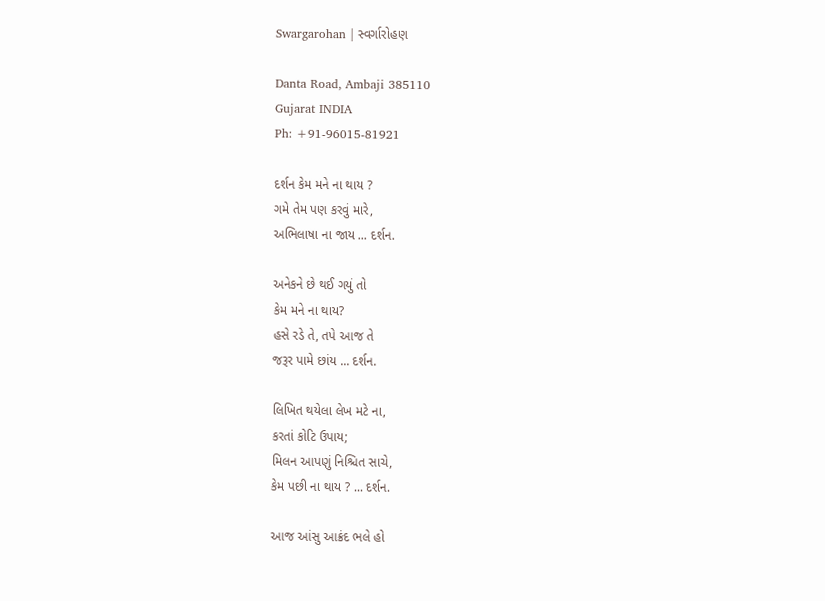Swargarohan | સ્વર્ગારોહણ

Danta Road, Ambaji 385110
Gujarat INDIA
Ph: +91-96015-81921

દર્શન કેમ મને ના થાય ?
ગમે તેમ પણ કરવું મારે,
અભિલાષા ના જાય ... દર્શન.

અનેકને છે થઈ ગયું તો
કેમ મને ના થાય?
હસે રડે તે, તપે આજ તે
જરૂર પામે છાંય ... દર્શન.

લિખિત થયેલા લેખ મટે ના,
કરતાં કોટિ ઉપાય;
મિલન આપણું નિશ્ચિત સાચે,
કેમ પછી ના થાય ? ... દર્શન.

આજ આંસુ આક્રંદ ભલે હો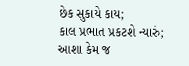છેક સુકાયે કાય;
કાલ પ્રભાત પ્રકટશે ન્યારું;
આશા કેમ જ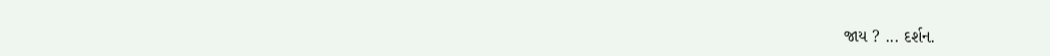જાય ? ... દર્શન.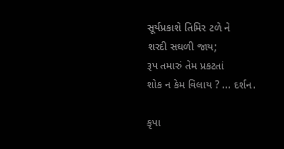સૂર્યપ્રકાશે તિમિર ટળે ને
શરદી સઘળી જાય;
રૂપ તમારું તેમ પ્રકટતાં
શોક ન કેમ વિલાય ? ... દર્શન.

કૃપા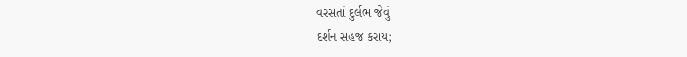વરસતાં દુર્લભ જેવું
દર્શન સહજ કરાય;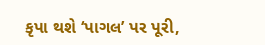કૃપા થશે ‘પાગલ’ પર પૂરી,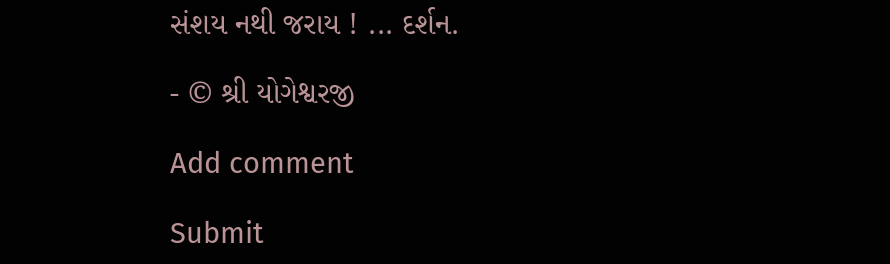સંશય નથી જરાય ! ... દર્શન.

- © શ્રી યોગેશ્વરજી

Add comment

Submit